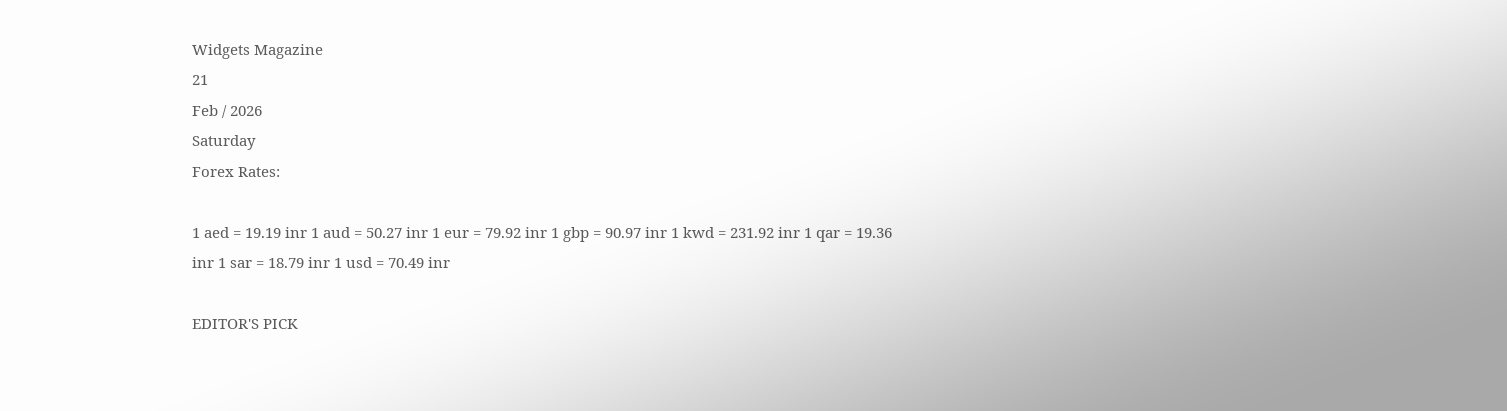Widgets Magazine
21
Feb / 2026
Saturday
Forex Rates:

1 aed = 19.19 inr 1 aud = 50.27 inr 1 eur = 79.92 inr 1 gbp = 90.97 inr 1 kwd = 231.92 inr 1 qar = 19.36 inr 1 sar = 18.79 inr 1 usd = 70.49 inr

EDITOR'S PICK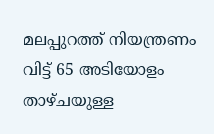മലപ്പുറത്ത് നിയന്ത്രണം വിട്ട് 65 അടിയോളം താഴ്ചയുള്ള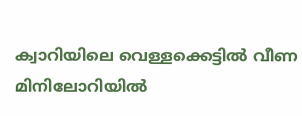ക്വാറിയിലെ വെള്ളക്കെട്ടിൽ വീണ മിനിലോറിയിൽ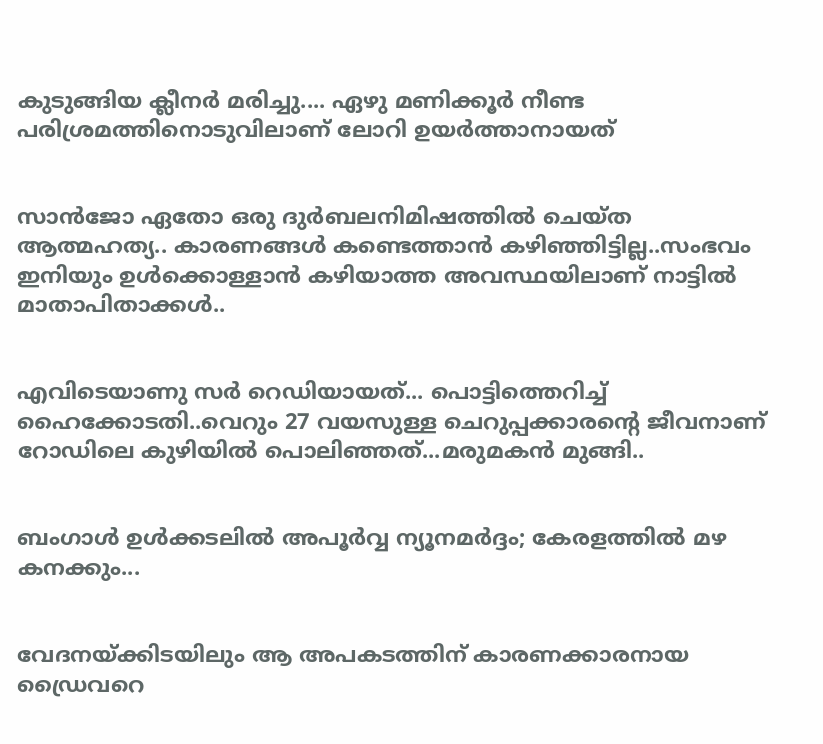കുടുങ്ങിയ ക്ലീനർ മരിച്ചു.... ഏഴു മണിക്കൂർ നീണ്ട പരിശ്രമത്തിനൊടുവിലാണ് ലോറി ഉയർത്താനായത്


സാൻജോ ഏതോ ഒരു ദുർബലനിമിഷത്തിൽ ചെയ്ത ആത്മഹത്യ.. കാരണങ്ങൾ കണ്ടെത്താൻ കഴിഞ്ഞിട്ടില്ല..സംഭവം ഇനിയും ഉൾക്കൊള്ളാൻ കഴിയാത്ത അവസ്ഥയിലാണ് നാട്ടിൽ മാതാപിതാക്കൾ..


എവിടെയാണു സർ റെഡിയായത്... പൊട്ടിത്തെറിച്ച് ഹൈക്കോടതി..വെറും 27 വയസുള്ള ചെറുപ്പക്കാരന്റെ ജീവനാണ് റോഡിലെ കുഴിയിൽ പൊലിഞ്ഞത്...മരുമകൻ മുങ്ങി..


ബംഗാൾ ഉൾക്കടലിൽ അപൂർവ്വ ന്യൂനമർദ്ദം; കേരളത്തിൽ മഴ കനക്കും...


വേദനയ്ക്കിടയിലും ആ അപകടത്തിന് കാരണക്കാരനായ ഡ്രൈവറെ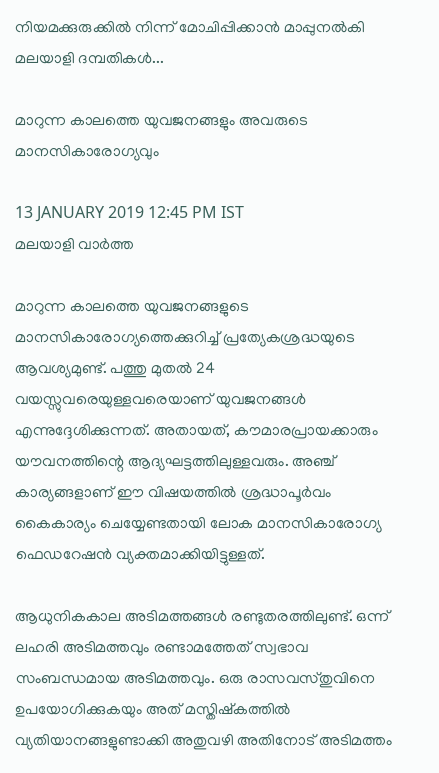നിയമക്കുരുക്കിൽ നിന്ന് മോചിപ്പിക്കാൻ മാപ്പുനൽകി മലയാളി ദമ്പതികൾ...

മാറുന്ന കാലത്തെ യുവജനങ്ങളും അവരുടെ മാനസികാരോഗ്യവും

13 JANUARY 2019 12:45 PM IST
മലയാളി വാര്‍ത്ത

മാറുന്ന കാലത്തെ യുവജനങ്ങളുടെ മാനസികാരോഗ്യത്തെക്കുറിച്ച് പ്രത്യേകശ്രദ്ധയുടെ ആവശ്യമുണ്ട്. പത്തു മുതല്‍ 24 വയസ്സുവരെയുള്ളവരെയാണ് യുവജനങ്ങള്‍ എന്നുദ്ദേശിക്കുന്നത്. അതായത്, കൗമാരപ്രായക്കാരും യൗവനത്തിന്റെ ആദ്യഘട്ടത്തിലുള്ളവരും. അഞ്ച് കാര്യങ്ങളാണ് ഈ വിഷയത്തില്‍ ശ്രദ്ധാപൂര്‍വം കൈകാര്യം ചെയ്യേണ്ടതായി ലോക മാനസികാരോഗ്യ ഫെഡറേഷന്‍ വ്യക്തമാക്കിയിട്ടുള്ളത്.

ആധുനികകാല അടിമത്തങ്ങള്‍ രണ്ടുതരത്തിലുണ്ട്. ഒന്ന് ലഹരി അടിമത്തവും രണ്ടാമത്തേത് സ്വഭാവ സംബന്ധമായ അടിമത്തവും. ഒരു രാസവസ്തുവിനെ ഉപയോഗിക്കുകയും അത് മസ്തിഷ്‌കത്തില്‍ വ്യതിയാനങ്ങളുണ്ടാക്കി അതുവഴി അതിനോട് അടിമത്തം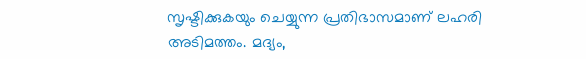സൃഷ്ടിക്കുകയും ചെയ്യുന്ന പ്രതിഭാസമാണ് ലഹരി അടിമത്തം. മദ്യം,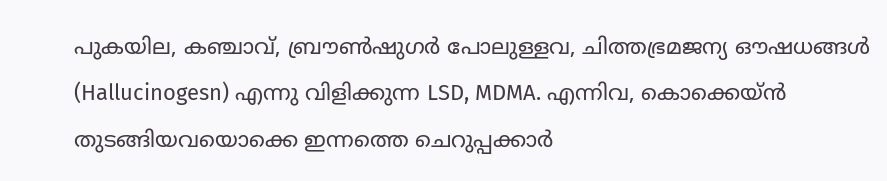പുകയില, കഞ്ചാവ്, ബ്രൗണ്‍ഷുഗര്‍ പോലുള്ളവ, ചിത്തഭ്രമജന്യ ഔഷധങ്ങള്‍ (Hallucinogesn) എന്നു വിളിക്കുന്ന LSD, MDMA. എന്നിവ, കൊക്കെയ്ന്‍ തുടങ്ങിയവയൊക്കെ ഇന്നത്തെ ചെറുപ്പക്കാര്‍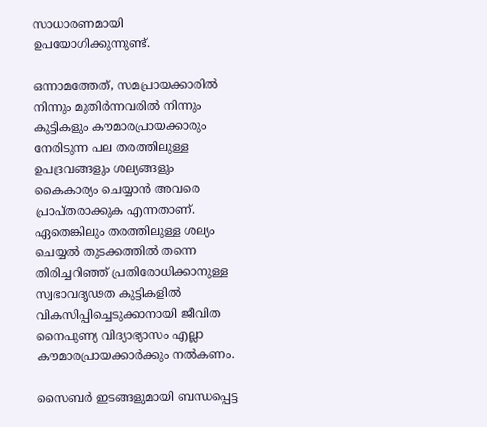സാധാരണമായി ഉപയോഗിക്കുന്നുണ്ട്.

ഒന്നാമത്തേത്, സമപ്രായക്കാരില്‍ നിന്നും മുതിര്‍ന്നവരില്‍ നിന്നും കുട്ടികളും കൗമാരപ്രായക്കാരും നേരിടുന്ന പല തരത്തിലുള്ള ഉപദ്രവങ്ങളും ശല്യങ്ങളും കൈകാര്യം ചെയ്യാന്‍ അവരെ പ്രാപ്തരാക്കുക എന്നതാണ്. ഏതെങ്കിലും തരത്തിലുള്ള ശല്യം ചെയ്യല്‍ തുടക്കത്തില്‍ തന്നെ തിരിച്ചറിഞ്ഞ് പ്രതിരോധിക്കാനുള്ള സ്വഭാവദൃഢത കുട്ടികളില്‍ വികസിപ്പിച്ചെടുക്കാനായി ജീവിത നൈപുണ്യ വിദ്യാഭ്യാസം എല്ലാ കൗമാരപ്രായക്കാര്‍ക്കും നല്‍കണം.

സൈബര്‍ ഇടങ്ങളുമായി ബന്ധപ്പെട്ട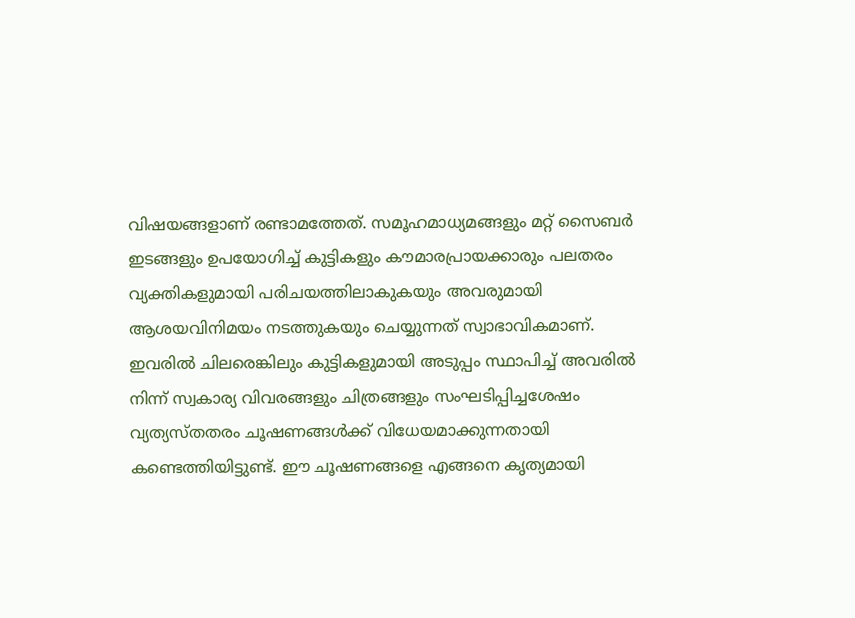വിഷയങ്ങളാണ് രണ്ടാമത്തേത്. സമൂഹമാധ്യമങ്ങളും മറ്റ് സൈബര്‍ ഇടങ്ങളും ഉപയോഗിച്ച് കുട്ടികളും കൗമാരപ്രായക്കാരും പലതരം വ്യക്തികളുമായി പരിചയത്തിലാകുകയും അവരുമായി ആശയവിനിമയം നടത്തുകയും ചെയ്യുന്നത് സ്വാഭാവികമാണ്. ഇവരില്‍ ചിലരെങ്കിലും കുട്ടികളുമായി അടുപ്പം സ്ഥാപിച്ച് അവരില്‍ നിന്ന് സ്വകാര്യ വിവരങ്ങളും ചിത്രങ്ങളും സംഘടിപ്പിച്ചശേഷം വ്യത്യസ്തതരം ചൂഷണങ്ങള്‍ക്ക് വിധേയമാക്കുന്നതായി കണ്ടെത്തിയിട്ടുണ്ട്. ഈ ചൂഷണങ്ങളെ എങ്ങനെ കൃത്യമായി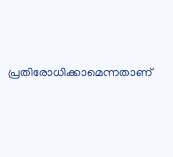പ്രതിരോധിക്കാമെന്നതാണ്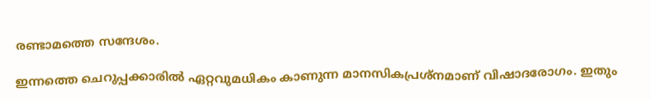രണ്ടാമത്തെ സന്ദേശം.

ഇന്നത്തെ ചെറുപ്പക്കാരില്‍ ഏറ്റവുമധികം കാണുന്ന മാനസികപ്രശ്‌നമാണ് വിഷാദരോഗം. ഇതും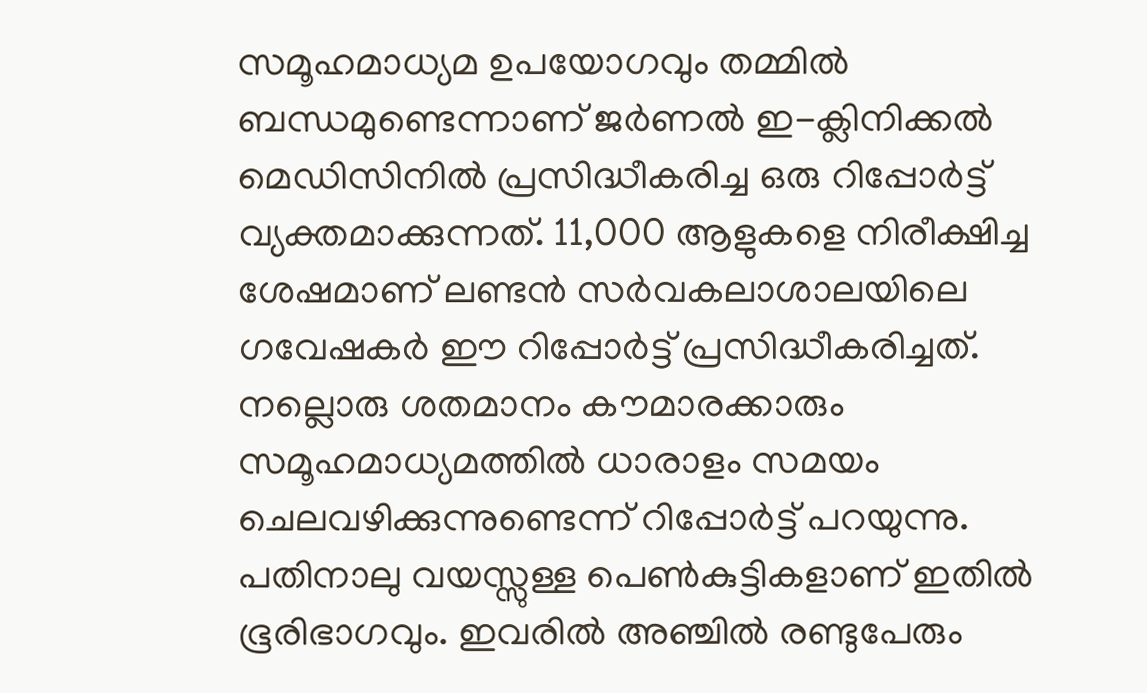സമൂഹമാധ്യമ ഉപയോഗവും തമ്മില്‍ ബന്ധമുണ്ടെന്നാണ് ജര്‍ണല്‍ ഇ-ക്ലിനിക്കല്‍ മെഡിസിനില്‍ പ്രസിദ്ധീകരിച്ച ഒരു റിപ്പോര്‍ട്ട് വ്യക്തമാക്കുന്നത്. 11,000 ആളുകളെ നിരീക്ഷിച്ച ശേഷമാണ് ലണ്ടന്‍ സര്‍വകലാശാലയിലെ ഗവേഷകര്‍ ഈ റിപ്പോര്‍ട്ട് പ്രസിദ്ധീകരിച്ചത്. നല്ലൊരു ശതമാനം കൗമാരക്കാരും സമൂഹമാധ്യമത്തില്‍ ധാരാളം സമയം ചെലവഴിക്കുന്നുണ്ടെന്ന് റിപ്പോര്‍ട്ട് പറയുന്നു. പതിനാലു വയസ്സുള്ള പെണ്‍കുട്ടികളാണ് ഇതില്‍ ഭൂരിഭാഗവും. ഇവരില്‍ അഞ്ചില്‍ രണ്ടുപേരും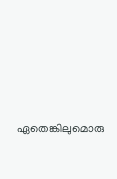ഏതെങ്കിലുമൊരു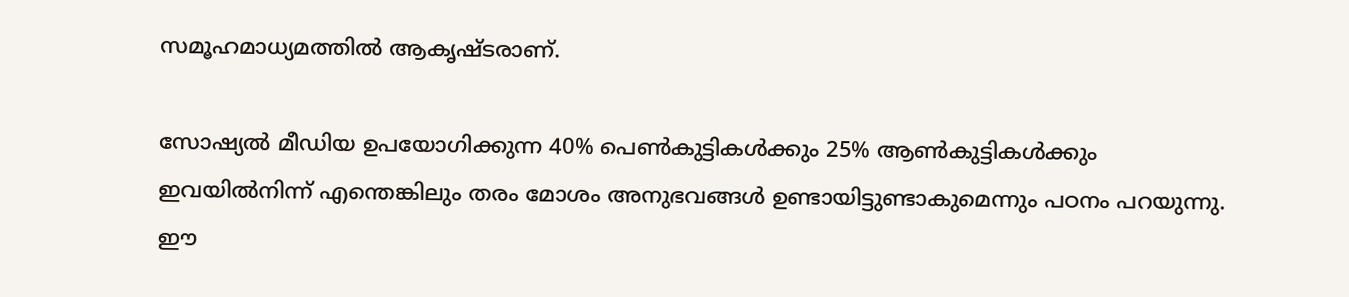സമൂഹമാധ്യമത്തില്‍ ആകൃഷ്ടരാണ്.

സോഷ്യല്‍ മീഡിയ ഉപയോഗിക്കുന്ന 40% പെണ്‍കുട്ടികള്‍ക്കും 25% ആണ്‍കുട്ടികള്‍ക്കും ഇവയില്‍നിന്ന് എന്തെങ്കിലും തരം മോശം അനുഭവങ്ങള്‍ ഉണ്ടായിട്ടുണ്ടാകുമെന്നും പഠനം പറയുന്നു. ഈ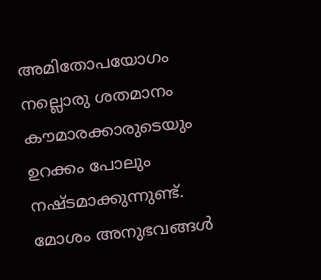അമിതോപയോഗം നല്ലൊരു ശതമാനം കൗമാരക്കാരുടെയും ഉറക്കം പോലും നഷ്ടമാക്കുന്നുണ്ട്. മോശം അനുഭവങ്ങള്‍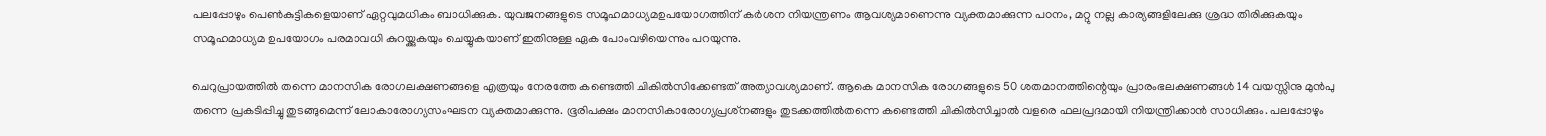പലപ്പോഴും പെണ്‍കുട്ടികളെയാണ് ഏറ്റവുമധികം ബാധിക്കുക. യുവജനങ്ങളുടെ സമൂഹമാധ്യമഉപയോഗത്തിന് കര്‍ശന നിയന്ത്രണം ആവശ്യമാണെന്നു വ്യക്തമാക്കുന്ന പഠനം, മറ്റു നല്ല കാര്യങ്ങളിലേക്കു ശ്രദ്ധ തിരിക്കുകയും സമൂഹമാധ്യമ ഉപയോഗം പരമാവധി കുറയ്ക്കുകയും ചെയ്യുകയാണ് ഇതിനുള്ള ഏക പോംവഴിയെന്നും പറയുന്നു.

ചെറുപ്രായത്തില്‍ തന്നെ മാനസിക രോഗലക്ഷണങ്ങളെ എത്രയും നേരത്തേ കണ്ടെത്തി ചികില്‍സിക്കേണ്ടത് അത്യാവശ്യമാണ്. ആകെ മാനസിക രോഗങ്ങളുടെ 50 ശതമാനത്തിന്റെയും പ്രാരംഭലക്ഷണങ്ങള്‍ 14 വയസ്സിനു മുന്‍പു തന്നെ പ്രകടിപ്പിച്ചു തുടങ്ങുമെന്ന് ലോകാരോഗ്യസംഘടന വ്യക്തമാക്കുന്നു. ഭൂരിപക്ഷം മാനസികാരോഗ്യപ്രശ്‌നങ്ങളും തുടക്കത്തില്‍തന്നെ കണ്ടെത്തി ചികില്‍സിച്ചാല്‍ വളരെ ഫലപ്രദമായി നിയന്ത്രിക്കാന്‍ സാധിക്കും. പലപ്പോഴും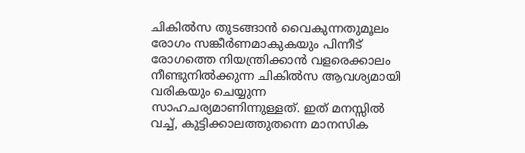ചികില്‍സ തുടങ്ങാന്‍ വൈകുന്നതുമൂലം രോഗം സങ്കീര്‍ണമാകുകയും പിന്നീട് രോഗത്തെ നിയന്ത്രിക്കാന്‍ വളരെക്കാലം നീണ്ടുനില്‍ക്കുന്ന ചികില്‍സ ആവശ്യമായി വരികയും ചെയ്യുന്ന സാഹചര്യമാണിന്നുള്ളത്. ഇത് മനസ്സില്‍ വച്ച്, കുട്ടിക്കാലത്തുതന്നെ മാനസിക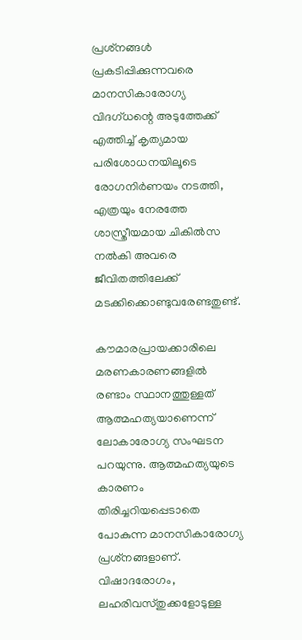പ്രശ്‌നങ്ങള്‍ പ്രകടിപ്പിക്കുന്നവരെ മാനസികാരോഗ്യ വിദഗ്ധന്റെ അടുത്തേക്ക് എത്തിച്ച് കൃത്യമായ പരിശോധനയിലൂടെ രോഗനിര്‍ണയം നടത്തി, എത്രയും നേരത്തേ ശാസ്ത്രീയമായ ചികില്‍സ നല്‍കി അവരെ ജീവിതത്തിലേക്ക് മടക്കിക്കൊണ്ടുവരേണ്ടതുണ്ട്.

കൗമാരപ്രായക്കാരിലെ മരണകാരണങ്ങളില്‍ രണ്ടാം സ്ഥാനത്തുള്ളത് ആത്മഹത്യയാണെന്ന് ലോകാരോഗ്യ സംഘടന പറയുന്നു. ആത്മഹത്യയുടെ കാരണം തിരിച്ചറിയപ്പെടാതെ പോകുന്ന മാനസികാരോഗ്യ പ്രശ്‌നങ്ങളാണ്. വിഷാദരോഗം, ലഹരിവസ്തുക്കളോടുള്ള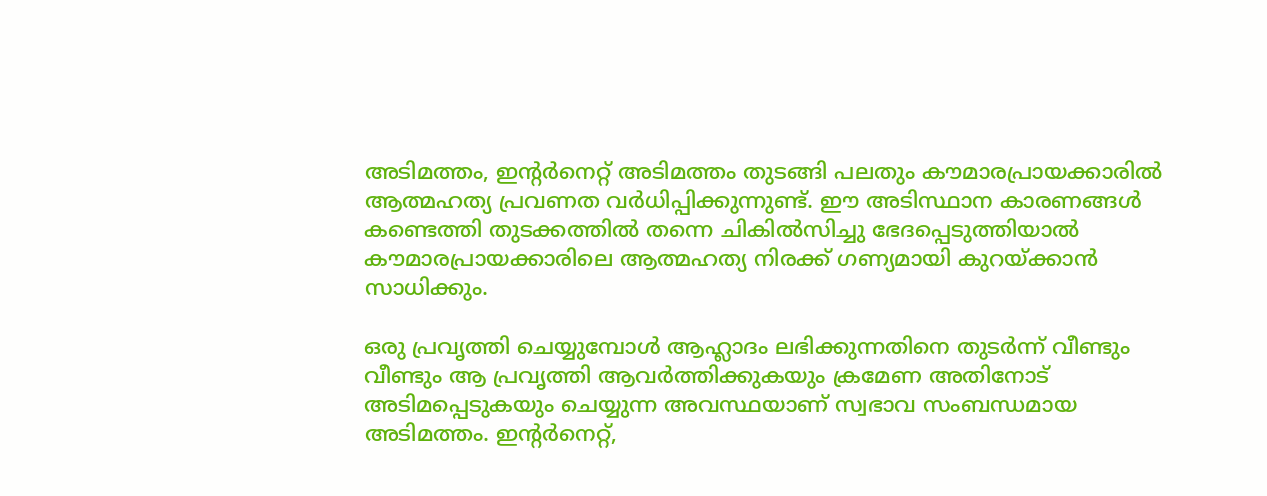അടിമത്തം, ഇന്റര്‍നെറ്റ് അടിമത്തം തുടങ്ങി പലതും കൗമാരപ്രായക്കാരില്‍ ആത്മഹത്യ പ്രവണത വര്‍ധിപ്പിക്കുന്നുണ്ട്. ഈ അടിസ്ഥാന കാരണങ്ങള്‍ കണ്ടെത്തി തുടക്കത്തില്‍ തന്നെ ചികില്‍സിച്ചു ഭേദപ്പെടുത്തിയാല്‍ കൗമാരപ്രായക്കാരിലെ ആത്മഹത്യ നിരക്ക് ഗണ്യമായി കുറയ്ക്കാന്‍ സാധിക്കും.

ഒരു പ്രവൃത്തി ചെയ്യുമ്പോള്‍ ആഹ്ലാദം ലഭിക്കുന്നതിനെ തുടര്‍ന്ന് വീണ്ടും വീണ്ടും ആ പ്രവൃത്തി ആവര്‍ത്തിക്കുകയും ക്രമേണ അതിനോട് അടിമപ്പെടുകയും ചെയ്യുന്ന അവസ്ഥയാണ് സ്വഭാവ സംബന്ധമായ അടിമത്തം. ഇന്റര്‍നെറ്റ്,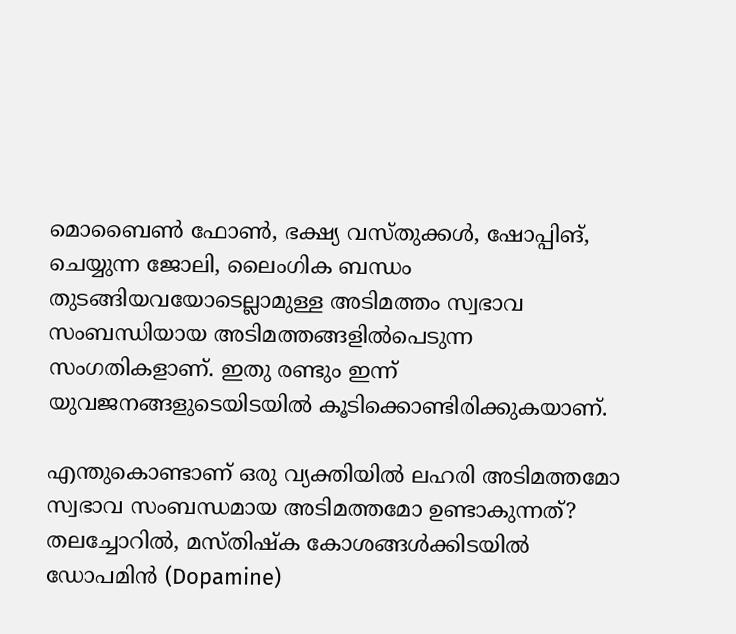മൊബൈണ്‍ ഫോണ്‍, ഭക്ഷ്യ വസ്തുക്കള്‍, ഷോപ്പിങ്, ചെയ്യുന്ന ജോലി, ലൈംഗിക ബന്ധം തുടങ്ങിയവയോടെല്ലാമുള്ള അടിമത്തം സ്വഭാവ സംബന്ധിയായ അടിമത്തങ്ങളില്‍പെടുന്ന സംഗതികളാണ്. ഇതു രണ്ടും ഇന്ന് യുവജനങ്ങളുടെയിടയില്‍ കൂടിക്കൊണ്ടിരിക്കുകയാണ്.

എന്തുകൊണ്ടാണ് ഒരു വ്യക്തിയില്‍ ലഹരി അടിമത്തമോ സ്വഭാവ സംബന്ധമായ അടിമത്തമോ ഉണ്ടാകുന്നത്? തലച്ചോറില്‍, മസ്തിഷ്‌ക കോശങ്ങള്‍ക്കിടയില്‍ ഡോപമിന്‍ (Dopamine)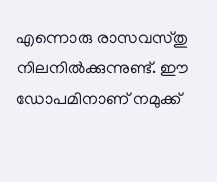എന്നൊരു രാസവസ്തു നിലനില്‍ക്കുന്നുണ്ട്. ഈ ഡോപമിനാണ് നമുക്ക്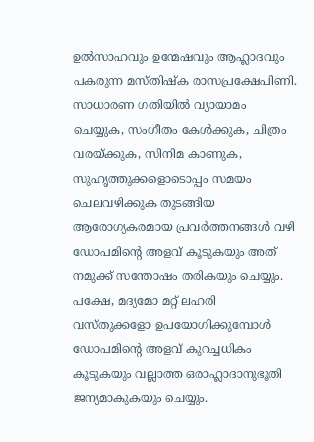ഉല്‍സാഹവും ഉന്മേഷവും ആഹ്ലാദവും പകരുന്ന മസ്തിഷ്‌ക രാസപ്രക്ഷേപിണി. സാധാരണ ഗതിയില്‍ വ്യായാമം ചെയ്യുക, സംഗീതം കേള്‍ക്കുക, ചിത്രം വരയ്ക്കുക, സിനിമ കാണുക, സുഹൃത്തുക്കളൊടൊപ്പം സമയം ചെലവഴിക്കുക തുടങ്ങിയ ആരോഗ്യകരമായ പ്രവര്‍ത്തനങ്ങള്‍ വഴി ഡോപമിന്റെ അളവ് കൂടുകയും അത് നമുക്ക് സന്തോഷം തരികയും ചെയ്യും. പക്ഷേ, മദ്യമോ മറ്റ് ലഹരി വസ്തുക്കളോ ഉപയോഗിക്കുമ്പോള്‍ ഡോപമിന്റെ അളവ് കുറച്ചധികം കൂടുകയും വല്ലാത്ത ഒരാഹ്ലാദാനുഭൂതി ജന്യമാകുകയും ചെയ്യും.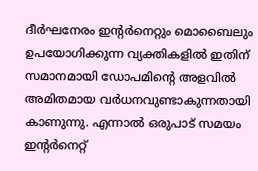ദീര്‍ഘനേരം ഇന്റര്‍നെറ്റും മൊബൈലും ഉപയോഗിക്കുന്ന വ്യക്തികളില്‍ ഇതിന് സമാനമായി ഡോപമിന്റെ അളവില്‍ അമിതമായ വര്‍ധനവുണ്ടാകുന്നതായി കാണുന്നു. എന്നാല്‍ ഒരുപാട് സമയം ഇന്റര്‍നെറ്റ്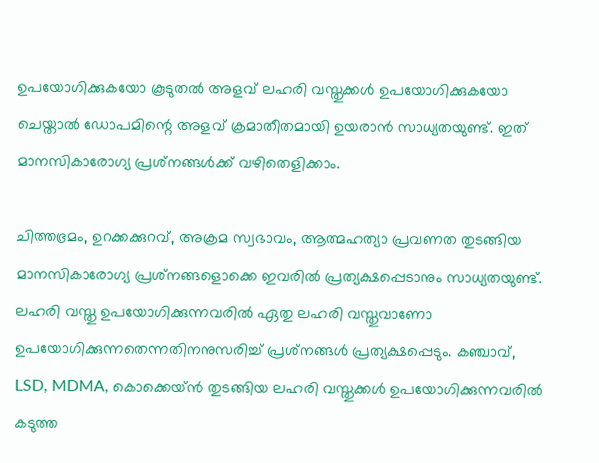ഉപയോഗിക്കുകയോ കൂടുതല്‍ അളവ് ലഹരി വസ്തുക്കള്‍ ഉപയോഗിക്കുകയോ ചെയ്താല്‍ ഡോപമിന്റെ അളവ് ക്രമാതീതമായി ഉയരാന്‍ സാധ്യതയുണ്ട്. ഇത് മാനസികാരോഗ്യ പ്രശ്‌നങ്ങള്‍ക്ക് വഴിതെളിക്കാം.

ചിത്തഭ്രമം, ഉറക്കക്കുറവ്, അക്രമ സ്വഭാവം, ആത്മഹത്യാ പ്രവണത തുടങ്ങിയ മാനസികാരോഗ്യ പ്രശ്‌നങ്ങളൊക്കെ ഇവരില്‍ പ്രത്യക്ഷപ്പെടാനും സാധ്യതയുണ്ട്. ലഹരി വസ്തു ഉപയോഗിക്കുന്നവരില്‍ ഏതു ലഹരി വസ്തുവാണോ ഉപയോഗിക്കുന്നതെന്നതിനനുസരിച്ച് പ്രശ്‌നങ്ങള്‍ പ്രത്യക്ഷപ്പെടും. കഞ്ചാവ്, LSD, MDMA, കൊക്കെയ്ന്‍ തുടങ്ങിയ ലഹരി വസ്തുക്കള്‍ ഉപയോഗിക്കുന്നവരില്‍ കടുത്ത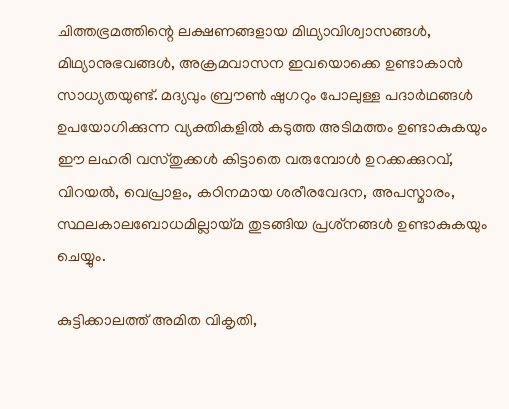ചിത്തഭ്രമത്തിന്റെ ലക്ഷണങ്ങളായ മിഥ്യാവിശ്വാസങ്ങള്‍, മിഥ്യാനുഭവങ്ങള്‍, അക്രമവാസന ഇവയൊക്കെ ഉണ്ടാകാന്‍ സാധ്യതയുണ്ട്. മദ്യവും ബ്രൗണ്‍ ഷുഗറും പോലുള്ള പദാര്‍ഥങ്ങള്‍ ഉപയോഗിക്കുന്ന വ്യക്തികളില്‍ കടുത്ത അടിമത്തം ഉണ്ടാകുകയും ഈ ലഹരി വസ്തുക്കള്‍ കിട്ടാതെ വരുമ്പോള്‍ ഉറക്കക്കുറവ്, വിറയല്‍, വെപ്രാളം, കഠിനമായ ശരീരവേദന, അപസ്മാരം, സ്ഥലകാലബോധമില്ലായ്മ തുടങ്ങിയ പ്രശ്‌നങ്ങള്‍ ഉണ്ടാകുകയും ചെയ്യും.

കുട്ടിക്കാലത്ത് അമിത വികൃതി,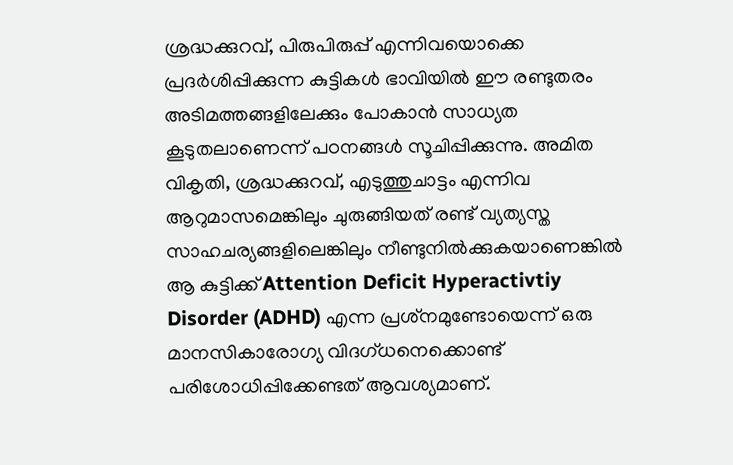ശ്രദ്ധക്കുറവ്, പിരുപിരുപ്പ് എന്നിവയൊക്കെ പ്രദര്‍ശിപ്പിക്കുന്ന കുട്ടികള്‍ ഭാവിയില്‍ ഈ രണ്ടുതരം അടിമത്തങ്ങളിലേക്കും പോകാന്‍ സാധ്യത കൂടുതലാണെന്ന് പഠനങ്ങള്‍ സൂചിപ്പിക്കുന്നു. അമിത വികൃതി, ശ്രദ്ധക്കുറവ്, എടുത്തുചാട്ടം എന്നിവ ആറുമാസമെങ്കിലും ചുരുങ്ങിയത് രണ്ട് വ്യത്യസ്ത സാഹചര്യങ്ങളിലെങ്കിലും നീണ്ടുനില്‍ക്കുകയാണെങ്കില്‍ ആ കുട്ടിക്ക് Attention Deficit Hyperactivtiy Disorder (ADHD) എന്ന പ്രശ്‌നമുണ്ടോയെന്ന് ഒരു മാനസികാരോഗ്യ വിദഗ്ധനെക്കൊണ്ട് പരിശോധിപ്പിക്കേണ്ടത് ആവശ്യമാണ്.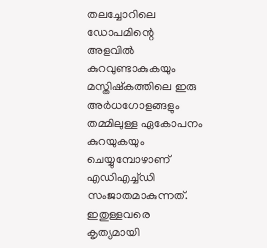തലച്ചോറിലെ ഡോപമിന്റെ അളവില്‍ കുറവുണ്ടാകുകയും മസ്തിഷ്‌കത്തിലെ ഇരു അര്‍ധഗോളങ്ങളും തമ്മിലുള്ള ഏകോപനം കുറയുകയും ചെയ്യുമ്പോഴാണ് എഡിഎച്ച്ഡി സംജാതമാകുന്നത്. ഇതുള്ളവരെ കൃത്യമായി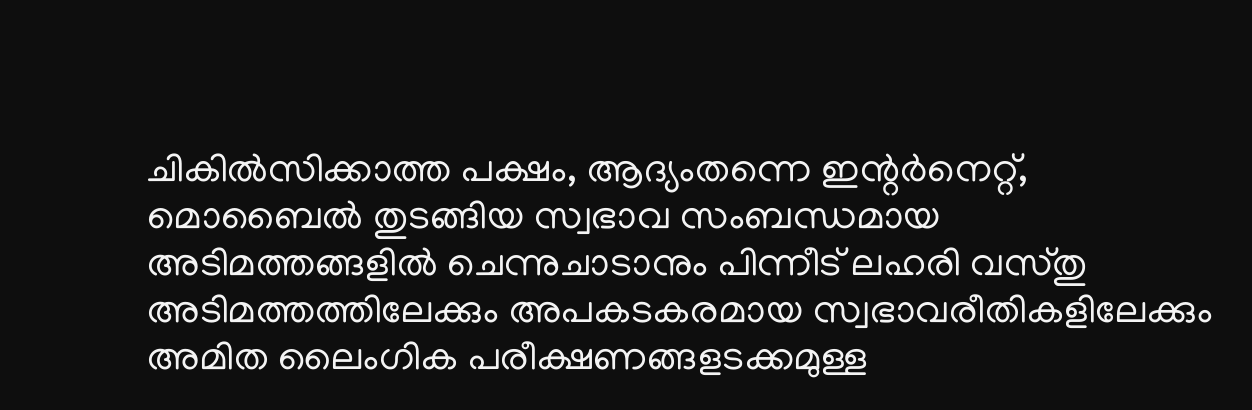ചികില്‍സിക്കാത്ത പക്ഷം, ആദ്യംതന്നെ ഇന്റര്‍നെറ്റ്, മൊബൈല്‍ തുടങ്ങിയ സ്വഭാവ സംബന്ധമായ അടിമത്തങ്ങളില്‍ ചെന്നുചാടാനും പിന്നീട് ലഹരി വസ്തു അടിമത്തത്തിലേക്കും അപകടകരമായ സ്വഭാവരീതികളിലേക്കും അമിത ലൈംഗിക പരീക്ഷണങ്ങളടക്കമുള്ള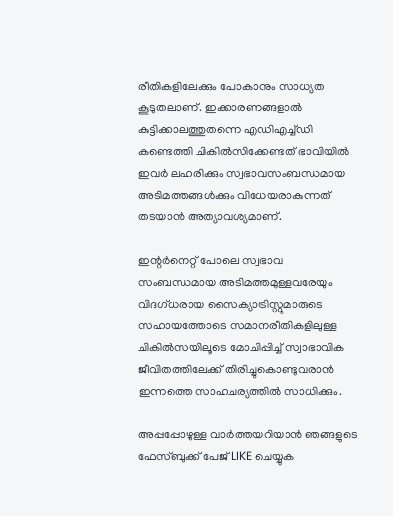രീതികളിലേക്കും പോകാനും സാധ്യത കൂടുതലാണ്. ഇക്കാരണങ്ങളാല്‍ കുട്ടിക്കാലത്തുതന്നെ എഡിഎച്ച്ഡി കണ്ടെത്തി ചികില്‍സിക്കേണ്ടത് ഭാവിയില്‍ ഇവര്‍ ലഹരിക്കും സ്വഭാവസംബന്ധമായ അടിമത്തങ്ങള്‍ക്കും വിധേയരാകുന്നത് തടയാന്‍ അത്യാവശ്യമാണ്.

ഇന്റര്‍നെറ്റ് പോലെ സ്വഭാവ സംബന്ധമായ അടിമത്തമുള്ളവരേയും വിദഗ്ധരായ സൈക്യാട്രിസ്റ്റുമാരുടെ സഹായത്തോടെ സമാനരീതികളിലുള്ള ചികില്‍സയിലൂടെ മോചിപ്പിച്ച് സ്വാഭാവിക ജീവിതത്തിലേക്ക് തിരിച്ചുകൊണ്ടുവരാന്‍ ഇന്നത്തെ സാഹചര്യത്തില്‍ സാധിക്കും.

അപ്പപ്പോഴുള്ള വാര്‍ത്തയറിയാന്‍ ഞങ്ങളുടെ ഫേസ്‌ബുക്ക്‌ പേജ് LIKE ചെയ്യുക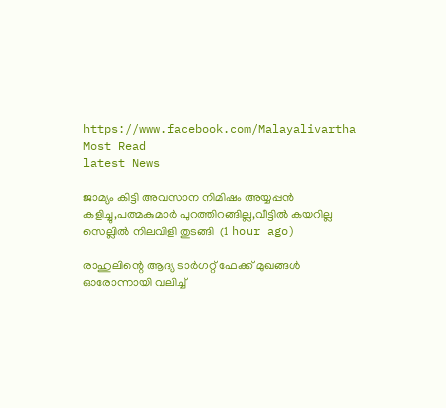https://www.facebook.com/Malayalivartha
Most Read
latest News

ജാമ്യം കിട്ടി അവസാന നിമിഷം അയ്യപ്പൻ കളിച്ചു,പത്മകുമാർ പുറത്തിറങ്ങില്ല,വീട്ടിൽ കയറില്ല സെല്ലിൽ നിലവിളി തുടങ്ങി  (1 hour ago)

രാഹുലിന്റെ ആദ്യ ടാർഗറ്റ് ഫേക്ക് മുഖങ്ങൾ ഓരോന്നായി വലിച്ച്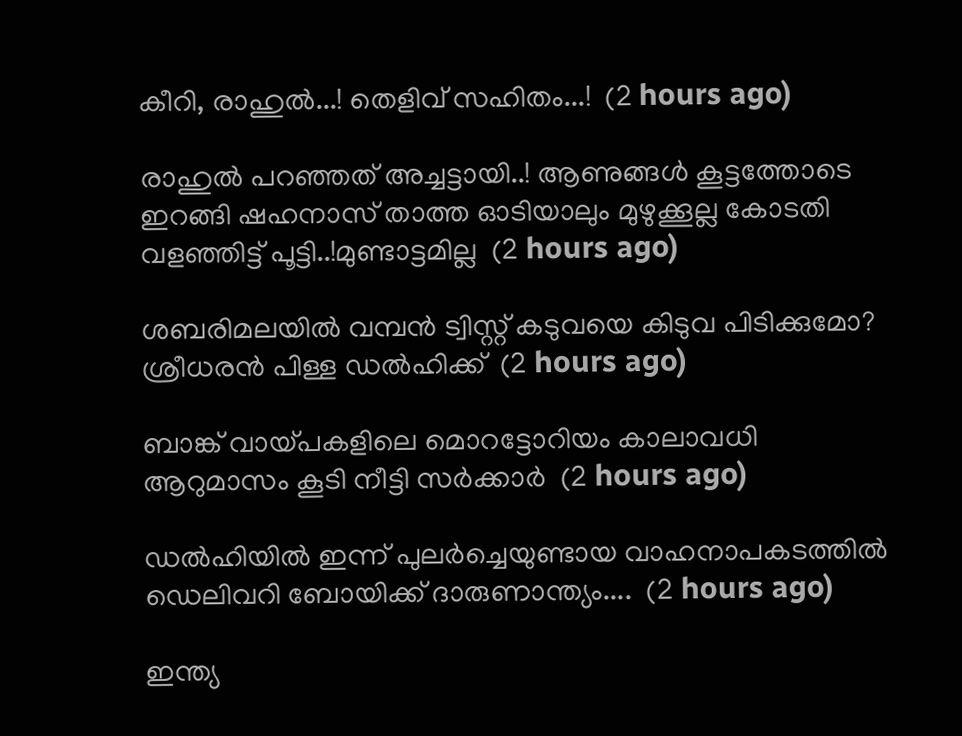കീറി, രാഹുൽ...! തെളിവ് സഹിതം...!  (2 hours ago)

രാഹുൽ പറഞ്ഞത് അച്ചട്ടായി..! ആണുങ്ങൾ കൂട്ടത്തോടെ ഇറങ്ങി ഷഹനാസ് താത്ത ഓടിയാലും മുഴുക്കൂല്ല കോടതി വളഞ്ഞിട്ട് പൂട്ടി..!മുണ്ടാട്ടമില്ല  (2 hours ago)

ശബരിമലയിൽ വമ്പൻ ട്വിസ്റ്റ് കടുവയെ കിടുവ പിടിക്കുമോ? ശ്രീധരൻ പിള്ള ഡൽഹിക്ക്  (2 hours ago)

ബാങ്ക് വായ്പകളിലെ മൊറട്ടോറിയം കാലാവധി ആറുമാസം കൂടി നീട്ടി സർക്കാർ  (2 hours ago)

ഡൽഹിയിൽ ഇന്ന് പുലർച്ചെയുണ്ടായ വാഹനാപകടത്തിൽ ഡെലിവറി ബോയിക്ക് ദാരുണാന്ത്യം....  (2 hours ago)

ഇന്ത്യ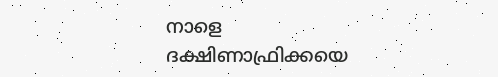നാളെ ദക്ഷിണാഫ്രിക്കയെ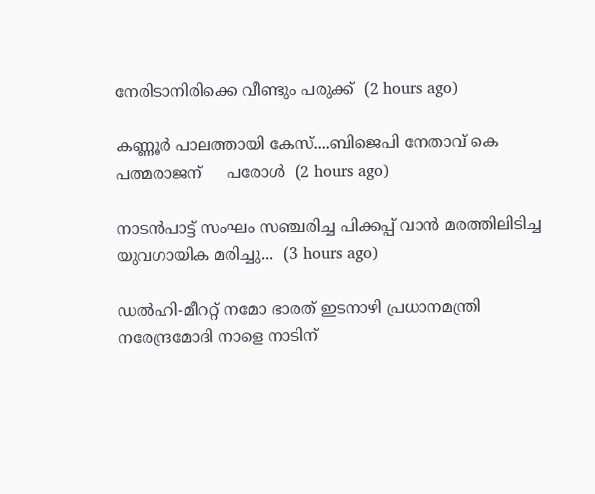നേരിടാനിരിക്കെ വീണ്ടും പരുക്ക്  (2 hours ago)

കണ്ണൂര്‍ പാലത്തായി കേസ്....ബിജെപി നേതാവ് കെ പത്മരാജന്     പരോൾ  (2 hours ago)

നാടൻപാട്ട് സംഘം സഞ്ചരിച്ച പിക്കപ്പ് വാൻ മരത്തിലിടിച്ച യുവഗായിക മരിച്ചു...  (3 hours ago)

ഡൽഹി-മീററ്റ് നമോ ഭാരത് ഇടനാഴി പ്രധാനമന്ത്രി നരേന്ദ്രമോദി നാളെ നാടിന്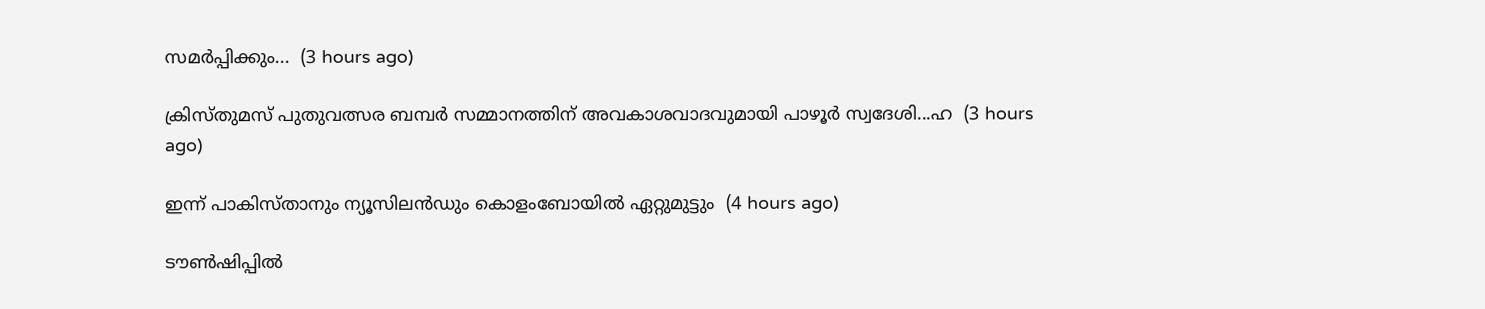സമർപ്പിക്കും...  (3 hours ago)

ക്രിസ്തുമസ് പുതുവത്സര ബമ്പർ സമ്മാനത്തിന് അവകാശവാദവുമായി പാഴൂർ സ്വദേശി...ഹ  (3 hours ago)

ഇന്ന് പാകിസ്താനും ന്യൂസിലൻഡും കൊളംബോയിൽ ഏറ്റുമുട്ടും  (4 hours ago)

ടൗൺഷിപ്പിൽ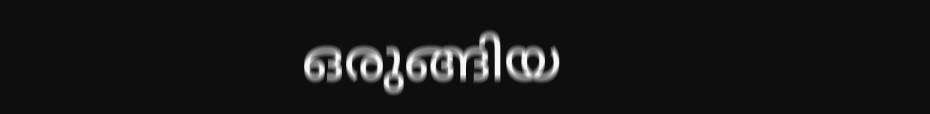ഒരുങ്ങിയ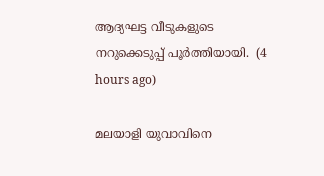ആദ്യഘട്ട വീടുകളുടെ നറുക്കെടുപ്പ് പൂർത്തിയായി.  (4 hours ago)

മലയാളി യുവാവിനെ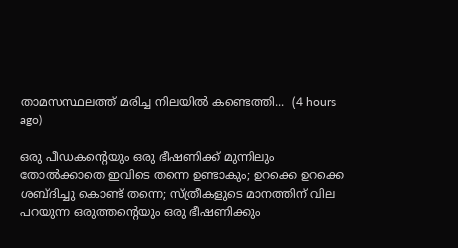താമസസ്ഥലത്ത് മരിച്ച നിലയിൽ കണ്ടെത്തി...  (4 hours ago)

ഒരു പീഡകന്റെയും ഒരു ഭീഷണിക്ക് മുന്നിലും തോൽക്കാതെ ഇവിടെ തന്നെ ഉണ്ടാകും; ഉറക്കെ ഉറക്കെ ശബ്ദിച്ചു കൊണ്ട് തന്നെ; സ്ത്രീകളുടെ മാനത്തിന് വില പറയുന്ന ഒരുത്തന്റെയും ഒരു ഭീഷണിക്കും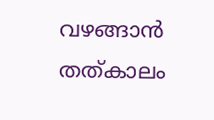വഴങ്ങാൻ തത്കാലം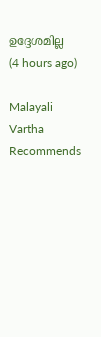ഉദ്ദേശമില്ല  (4 hours ago)

Malayali Vartha Recommends